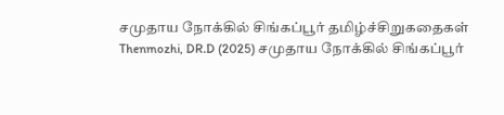சமுதாய நோக்கில் சிங்கப்பூர் தமிழ்ச்சிறுகதைகள்
Thenmozhi, DR.D (2025) சமுதாய நோக்கில் சிங்கப்பூர்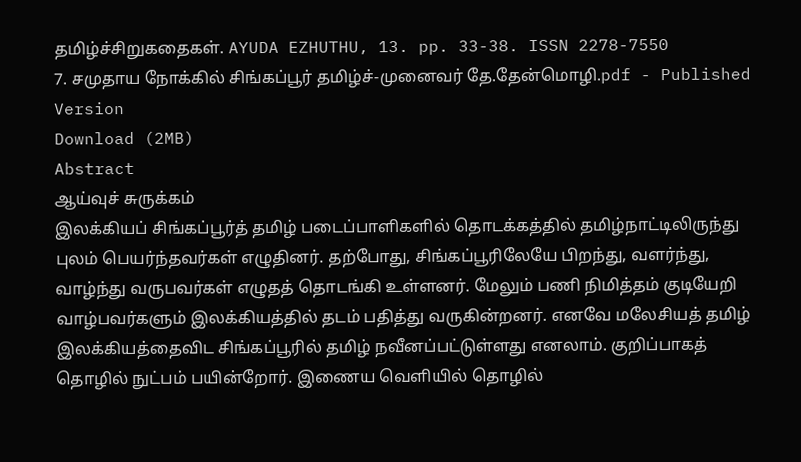தமிழ்ச்சிறுகதைகள். AYUDA EZHUTHU, 13. pp. 33-38. ISSN 2278-7550
7. சமுதாய நோக்கில் சிங்கப்பூர் தமிழ்ச்-முனைவர் தே.தேன்மொழி.pdf - Published Version
Download (2MB)
Abstract
ஆய்வுச் சுருக்கம்
இலக்கியப் சிங்கப்பூர்த் தமிழ் படைப்பாளிகளில் தொடக்கத்தில் தமிழ்நாட்டிலிருந்து புலம் பெயர்ந்தவர்கள் எழுதினர். தற்போது, சிங்கப்பூரிலேயே பிறந்து, வளர்ந்து, வாழ்ந்து வருபவர்கள் எழுதத் தொடங்கி உள்ளனர். மேலும் பணி நிமித்தம் குடியேறி வாழ்பவர்களும் இலக்கியத்தில் தடம் பதித்து வருகின்றனர். எனவே மலேசியத் தமிழ் இலக்கியத்தைவிட சிங்கப்பூரில் தமிழ் நவீனப்பட்டுள்ளது எனலாம். குறிப்பாகத் தொழில் நுட்பம் பயின்றோர். இணைய வெளியில் தொழில்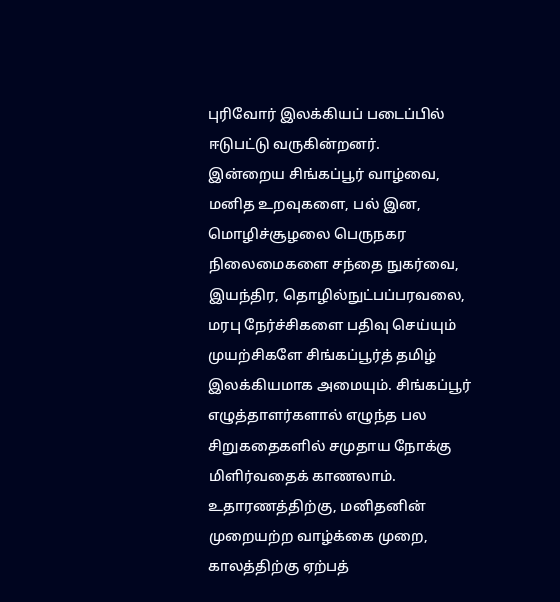புரிவோர் இலக்கியப் படைப்பில் ஈடுபட்டு வருகின்றனர்.
இன்றைய சிங்கப்பூர் வாழ்வை, மனித உறவுகளை, பல் இன, மொழிச்சூழலை பெருநகர நிலைமைகளை சந்தை நுகர்வை, இயந்திர, தொழில்நுட்பப்பரவலை, மரபு நேர்ச்சிகளை பதிவு செய்யும் முயற்சிகளே சிங்கப்பூர்த் தமிழ் இலக்கியமாக அமையும். சிங்கப்பூர் எழுத்தாளர்களால் எழுந்த பல சிறுகதைகளில் சமுதாய நோக்கு மிளிர்வதைக் காணலாம். உதாரணத்திற்கு, மனிதனின் முறையற்ற வாழ்க்கை முறை, காலத்திற்கு ஏற்பத்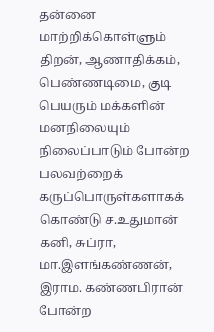தன்னை மாற்றிக்கொள்ளும் திறன், ஆணாதிக்கம், பெண்ணடிமை, குடி பெயரும் மக்களின் மனநிலையும் நிலைப்பாடும் போன்ற பலவற்றைக் கருப்பொருள்களாகக் கொண்டு ச.உதுமான் கனி, சுப்ரா, மா.இளங்கண்ணன், இராம. கண்ணபிரான் போன்ற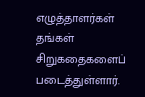எழுத்தாளர்கள் தங்கள் சிறுகதைகளைப் படைத்துள்ளார்.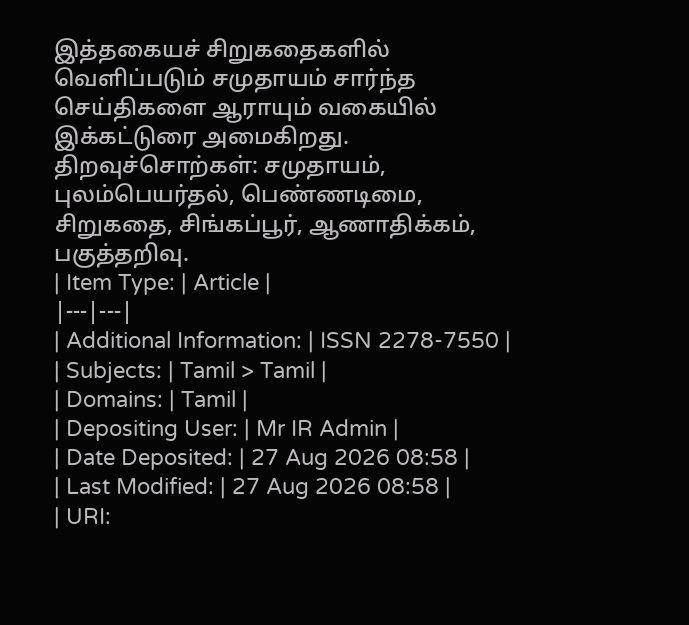இத்தகையச் சிறுகதைகளில் வெளிப்படும் சமுதாயம் சார்ந்த செய்திகளை ஆராயும் வகையில் இக்கட்டுரை அமைகிறது.
திறவுச்சொற்கள்: சமுதாயம், புலம்பெயர்தல், பெண்ணடிமை, சிறுகதை, சிங்கப்பூர், ஆணாதிக்கம், பகுத்தறிவு.
| Item Type: | Article |
|---|---|
| Additional Information: | ISSN 2278-7550 |
| Subjects: | Tamil > Tamil |
| Domains: | Tamil |
| Depositing User: | Mr IR Admin |
| Date Deposited: | 27 Aug 2026 08:58 |
| Last Modified: | 27 Aug 2026 08:58 |
| URI: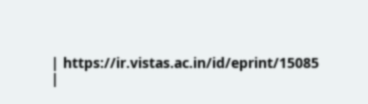| https://ir.vistas.ac.in/id/eprint/15085 |